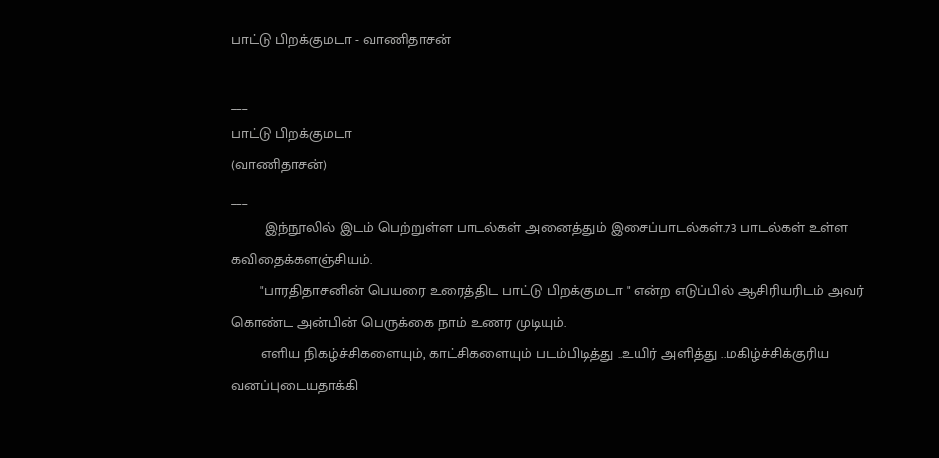பாட்டு பிறக்குமடா - வாணிதாசன்

___
பாட்டு பிறக்குமடா
(வாணிதாசன்)
___
        இந்நூலில் இடம் பெற்றுள்ள பாடல்கள் அனைத்தும் இசைப்பாடல்கள்.73 பாடல்கள் உள்ள கவிதைக்களஞ்சியம்.
       "பாரதிதாசனின் பெயரை உரைத்திட பாட்டு பிறக்குமடா " என்ற எடுப்பில் ஆசிரியரிடம் அவர்  கொண்ட அன்பின் பெருக்கை நாம் உணர முடியும்.
       எளிய நிகழ்ச்சிகளையும், காட்சிகளையும் படம்பிடித்து ..உயிர் அளித்து ..மகிழ்ச்சிக்குரிய வனப்புடையதாக்கி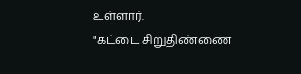உள்ளார்.
"கட்டை சிறுதிண்ணை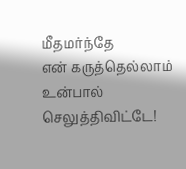மீதமர்ந்தே
என் கருத்தெல்லாம் உன்பால் செலுத்திவிட்டே!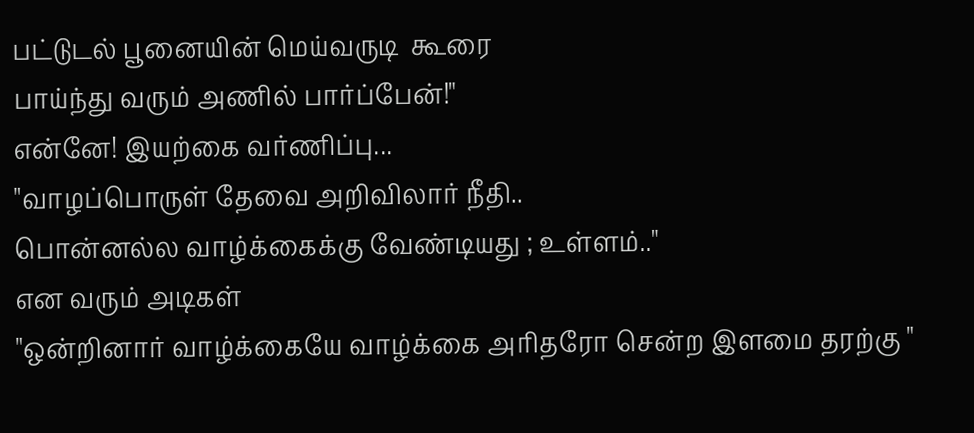பட்டுடல் பூனையின் மெய்வருடி  கூரை
பாய்ந்து வரும் அணில் பார்ப்பேன்!"
என்னே! இயற்கை வர்ணிப்பு...
"வாழப்பொருள் தேவை அறிவிலார் நீதி..
பொன்னல்ல வாழ்க்கைக்கு வேண்டியது ; உள்ளம்.."
என வரும் அடிகள்
"ஒன்றினார் வாழ்க்கையே வாழ்க்கை அரிதரோ சென்ற இளமை தரற்கு "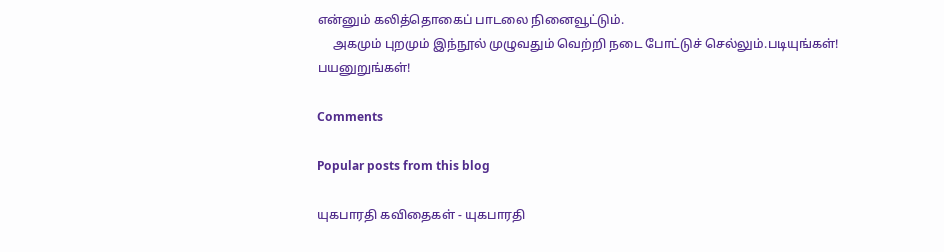என்னும் கலித்தொகைப் பாடலை நினைவூட்டும்.
     அகமும் புறமும் இந்நூல் முழுவதும் வெற்றி நடை போட்டுச் செல்லும்.படியுங்கள்! பயனுறுங்கள்!

Comments

Popular posts from this blog

யுகபாரதி கவிதைகள் - யுகபாரதி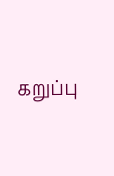கறுப்பு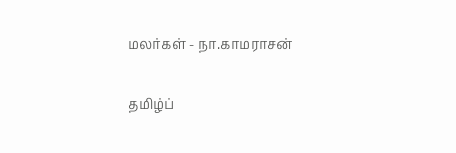மலர்கள் - நா.காமராசன்

தமிழ்ப்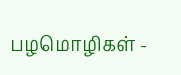பழமொழிகள் -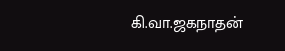கி.வா.ஜகநாதன்